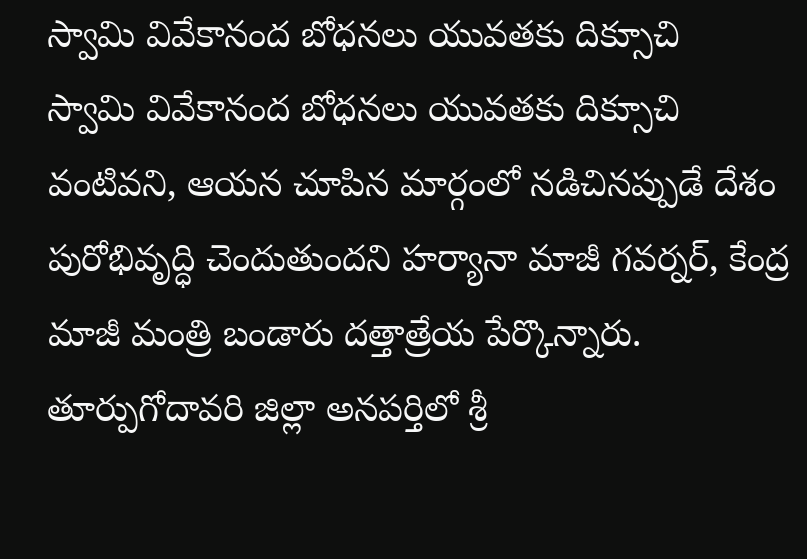స్వామి వివేకానంద బోధనలు యువతకు దిక్సూచి
స్వామి వివేకానంద బోధనలు యువతకు దిక్సూచి వంటివని, ఆయన చూపిన మార్గంలో నడిచినప్పుడే దేశం పురోభివృద్ధి చెందుతుందని హర్యానా మాజీ గవర్నర్, కేంద్ర మాజీ మంత్రి బండారు దత్తాత్రేయ పేర్కొన్నారు. తూర్పుగోదావరి జిల్లా అనపర్తిలో శ్రీ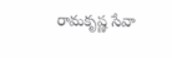రామకృష్ణ సేవా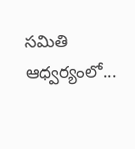సమితి ఆధ్వర్యంలో...